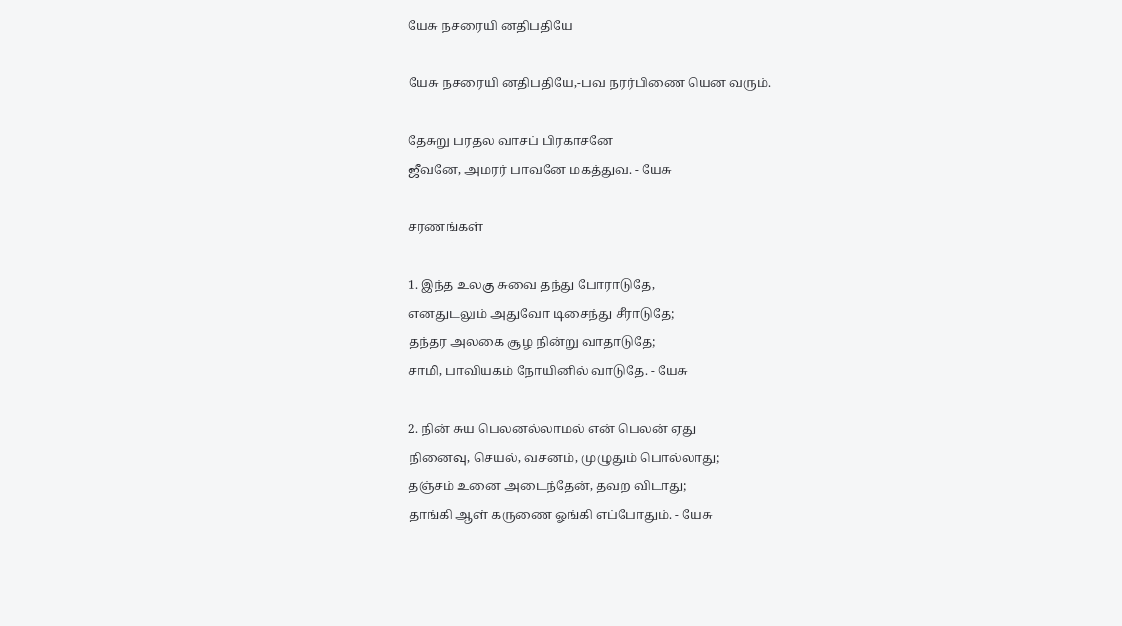யேசு நசரையி னதிபதியே

யேசு நசரையி னதிபதியே,-பவ நரர்பிணை யென வரும்‌.

தேசுறு பரதல வாசப்‌ பிரகாசனே
ஜீவனே, அமரர்‌ பாவனே மகத்துவ. - யேசு

சரணங்கள்‌

1. இந்த உலகு சுவை தந்து போராடுதே,
எனதுடலும்‌ அதுவோ டிசைந்து சீராடுதே;
தந்தர அலகை சூழ நின்று வாதாடுதே;
சாமி, பாவியகம்‌ நோயினில்‌ வாடுதே. - யேசு

2. நின்‌ சுய பெலனல்லாமல்‌ என்‌ பெலன்‌ ஏது
நினைவு, செயல்‌, வசனம்‌, முழுதும்‌ பொல்லாது;
தஞ்சம்‌ உனை அடைந்தேன்‌, தவற விடாது;
தாங்கி ஆள்‌ கருணை ஓங்கி எப்போதும்‌. - யேசு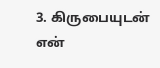3. கிருபையுடன்‌ என்‌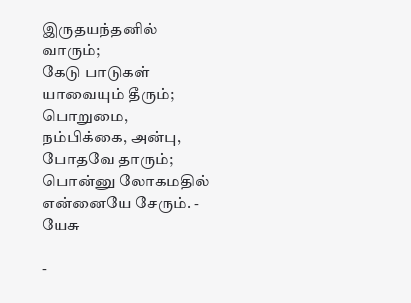இருதயந்தனில்‌ வாரும்‌;
கேடு பாடுகள்‌ யாவையும்‌ தீரும்‌;
பொறுமை, நம்பிக்கை, அன்பு, போதவே தாரும்‌;
பொன்னு லோகமதில்‌ என்னையே சேரும்‌. - யேசு

-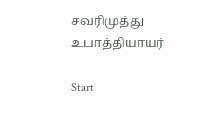சவரிமுத்து உபாத்தியாயர்‌

Start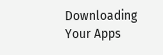Downloading Your Apps